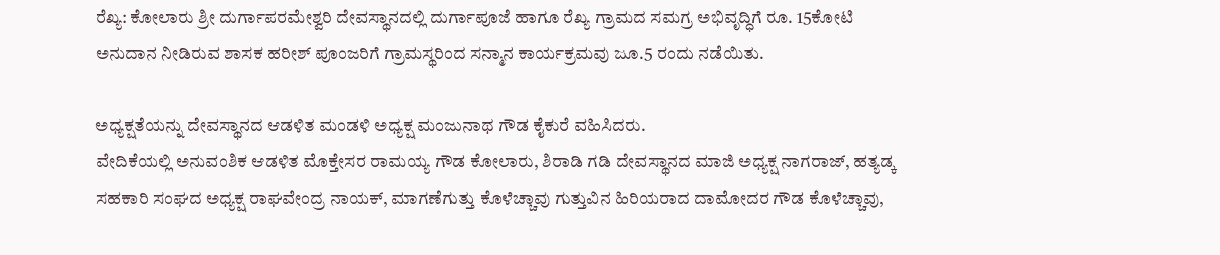ರೆಖ್ಯ: ಕೋಲಾರು ಶ್ರೀ ದುರ್ಗಾಪರಮೇಶ್ವರಿ ದೇವಸ್ಥಾನದಲ್ಲಿ ದುರ್ಗಾಪೂಜೆ ಹಾಗೂ ರೆಖ್ಯ ಗ್ರಾಮದ ಸಮಗ್ರ ಅಭಿವೃದ್ಧಿಗೆ ರೂ. 15ಕೋಟಿ ಅನುದಾನ ನೀಡಿರುವ ಶಾಸಕ ಹರೀಶ್ ಪೂಂಜರಿಗೆ ಗ್ರಾಮಸ್ಥರಿಂದ ಸನ್ಮಾನ ಕಾರ್ಯಕ್ರಮವು ಜೂ.5 ರಂದು ನಡೆಯಿತು.

ಅಧ್ಯಕ್ಷತೆಯನ್ನು ದೇವಸ್ಥಾನದ ಆಡಳಿತ ಮಂಡಳಿ ಅಧ್ಯಕ್ಷ ಮಂಜುನಾಥ ಗೌಡ ಕೈಕುರೆ ವಹಿಸಿದರು.
ವೇದಿಕೆಯಲ್ಲಿ ಅನುವಂಶಿಕ ಆಡಳಿತ ಮೊಕ್ತೇಸರ ರಾಮಯ್ಯ ಗೌಡ ಕೋಲಾರು, ಶಿರಾಡಿ ಗಡಿ ದೇವಸ್ಥಾನದ ಮಾಜಿ ಅಧ್ಯಕ್ಷ ನಾಗರಾಜ್, ಹತ್ಯಡ್ಕ ಸಹಕಾರಿ ಸಂಘದ ಅಧ್ಯಕ್ಷ ರಾಘವೇಂದ್ರ ನಾಯಕ್, ಮಾಗಣೆಗುತ್ತು ಕೊಳೆಚ್ಚಾವು ಗುತ್ತುವಿನ ಹಿರಿಯರಾದ ದಾಮೋದರ ಗೌಡ ಕೊಳೆಚ್ಚಾವು,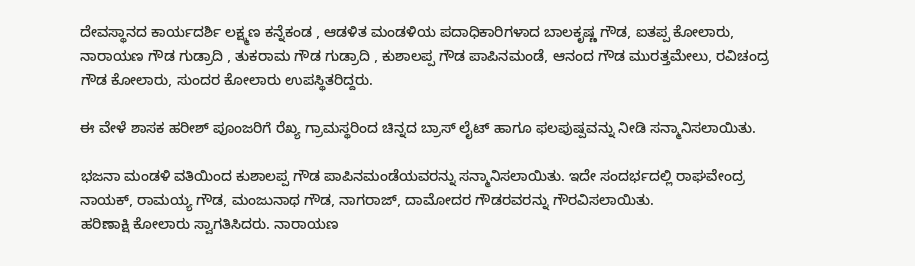ದೇವಸ್ಥಾನದ ಕಾರ್ಯದರ್ಶಿ ಲಕ್ಷ್ಮಣ ಕನ್ನೆಕಂಡ , ಆಡಳಿತ ಮಂಡಳಿಯ ಪದಾಧಿಕಾರಿಗಳಾದ ಬಾಲಕೃಷ್ಣ ಗೌಡ, ಐತಪ್ಪ ಕೋಲಾರು, ನಾರಾಯಣ ಗೌಡ ಗುಡ್ರಾದಿ , ತುಕರಾಮ ಗೌಡ ಗುಡ್ರಾದಿ , ಕುಶಾಲಪ್ಪ ಗೌಡ ಪಾಪಿನಮಂಡೆ, ಆನಂದ ಗೌಡ ಮುರತ್ತಮೇಲು, ರವಿಚಂದ್ರ ಗೌಡ ಕೋಲಾರು, ಸುಂದರ ಕೋಲಾರು ಉಪಸ್ಥಿತರಿದ್ದರು.

ಈ ವೇಳೆ ಶಾಸಕ ಹರೀಶ್ ಪೂಂಜರಿಗೆ ರೆಖ್ಯ ಗ್ರಾಮಸ್ಥರಿಂದ ಚಿನ್ನದ ಬ್ರಾಸ್ ಲೈಟ್ ಹಾಗೂ ಫಲಪುಷ್ಪವನ್ನು ನೀಡಿ ಸನ್ಮಾನಿಸಲಾಯಿತು.

ಭಜನಾ ಮಂಡಳಿ ವತಿಯಿಂದ ಕುಶಾಲಪ್ಪ ಗೌಡ ಪಾಪಿನಮಂಡೆಯವರನ್ನು ಸನ್ಮಾನಿಸಲಾಯಿತು. ಇದೇ ಸಂದರ್ಭದಲ್ಲಿ ರಾಘವೇಂದ್ರ ನಾಯಕ್, ರಾಮಯ್ಯ ಗೌಡ, ಮಂಜುನಾಥ ಗೌಡ, ನಾಗರಾಜ್, ದಾಮೋದರ ಗೌಡರವರನ್ನು ಗೌರವಿಸಲಾಯಿತು.
ಹರಿಣಾಕ್ಷಿ ಕೋಲಾರು ಸ್ವಾಗತಿಸಿದರು. ನಾರಾಯಣ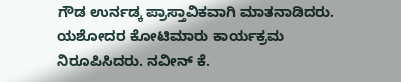ಗೌಡ ಉರ್ನಡ್ಕ ಪ್ರಾಸ್ತಾವಿಕವಾಗಿ ಮಾತನಾಡಿದರು. ಯಶೋದರ ಕೋಟಿಮಾರು ಕಾರ್ಯಕ್ರಮ ನಿರೂಪಿಸಿದರು. ನವೀನ್ ಕೆ.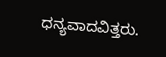ಧನ್ಯವಾದವಿತ್ತರು.